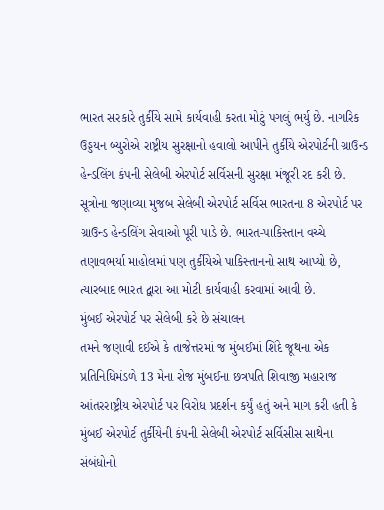ભારત સરકારે તુર્કીયે સામે કાર્યવાહી કરતા મોટું પગલું ભર્યુ છે. નાગરિક ઉડ્ડયન બ્યુરોએ રાષ્ટ્રીય સુરક્ષાનો હવાલો આપીને તુર્કીયે એરપોર્ટની ગ્રાઉન્ડ હેન્ડલિંગ કંપની સેલેબી એરપોર્ટ સર્વિસની સુરક્ષા મંજૂરી રદ કરી છે. સૂત્રોના જણાવ્યા મુજબ સેલેબી એરપોર્ટ સર્વિસ ભારતના 8 એરપોર્ટ પર ગ્રાઉન્ડ હેન્ડલિંગ સેવાઓ પૂરી પાડે છે. ભારત-પાકિસ્તાન વચ્ચે તણાવભર્યા માહોલમાં પણ તુર્કીયેએ પાકિસ્તાનનો સાથ આપ્યો છે, ત્યારબાદ ભારત દ્વારા આ મોટી કાર્યવાહી કરવામાં આવી છે.
મુંબઈ એરપોર્ટ પર સેલેબી કરે છે સંચાલન
તમને જણાવી દઈએ કે તાજેત્તરમાં જ મુંબઈમાં શિંદે જૂથના એક પ્રતિનિધિમંડળે 13 મેના રોજ મુંબઈના છત્રપતિ શિવાજી મહારાજ આંતરરાષ્ટ્રીય એરપોર્ટ પર વિરોધ પ્રદર્શન કર્યું હતું અને માગ કરી હતી કે મુંબઈ એરપોર્ટ તુર્કીયેની કંપની સેલેબી એરપોર્ટ સર્વિસીસ સાથેના સંબંધોનો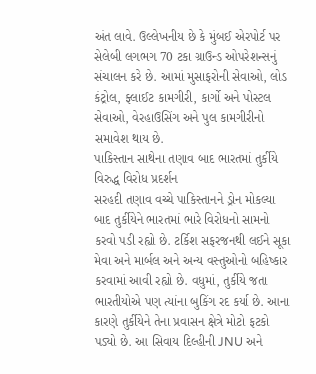અંત લાવે. ઉલ્લેખનીય છે કે મુંબઈ એરપોર્ટ પર સેલેબી લગભગ 70 ટકા ગ્રાઉન્ડ ઓપરેશન્સનું સંચાલન કરે છે. આમાં મુસાફરોની સેવાઓ, લોડ કંટ્રોલ, ફ્લાઈટ કામગીરી, કાર્ગો અને પોસ્ટલ સેવાઓ, વેરહાઉસિંગ અને પુલ કામગીરીનો સમાવેશ થાય છે.
પાકિસ્તાન સાથેના તણાવ બાદ ભારતમાં તુર્કીયે વિરુદ્ધ વિરોધ પ્રદર્શન
સરહદી તણાવ વચ્ચે પાકિસ્તાનને ડ્રોન મોકલ્યા બાદ તુર્કીયેને ભારતમાં ભારે વિરોધનો સામનો કરવો પડી રહ્યો છે. ટર્કિશ સફરજનથી લઈને સૂકા મેવા અને માર્બલ અને અન્ય વસ્તુઓનો બહિષ્કાર કરવામાં આવી રહ્યો છે. વધુમાં, તુર્કીયે જતા ભારતીયોએ પણ ત્યાંના બુકિંગ રદ કર્યા છે. આના કારણે તુર્કીયેને તેના પ્રવાસન ક્ષેત્રે મોટો ફટકો પડ્યો છે. આ સિવાય દિલ્હીની JNU અને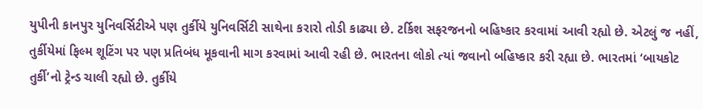યુપીની કાનપુર યુનિવર્સિટીએ પણ તુર્કીયે યુનિવર્સિટી સાથેના કરારો તોડી કાઢ્યા છે. ટર્કિશ સફરજનનો બહિષ્કાર કરવામાં આવી રહ્યો છે. એટલું જ નહીં, તુર્કીયેમાં ફિલ્મ શૂટિંગ પર પણ પ્રતિબંધ મૂકવાની માગ કરવામાં આવી રહી છે. ભારતના લોકો ત્યાં જવાનો બહિષ્કાર કરી રહ્યા છે. ભારતમાં ‘બાયકોટ તુર્કી’નો ટ્રેન્ડ ચાલી રહ્યો છે. તુર્કીયે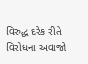વિરુદ્ધ દરેક રીતે વિરોધના અવાજો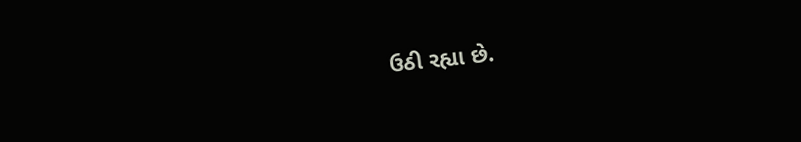ઉઠી રહ્યા છે.